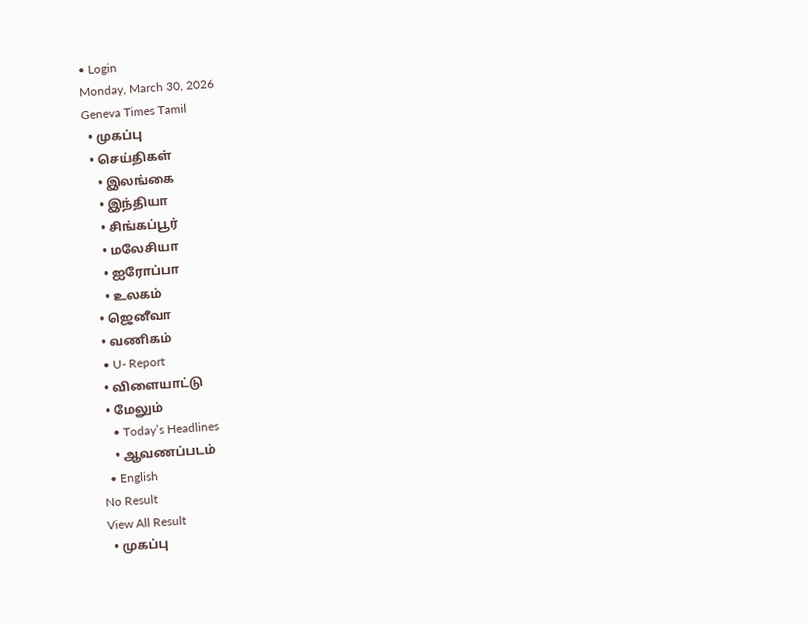• Login
Monday, March 30, 2026
Geneva Times Tamil
  • முகப்பு
  • செய்திகள்
    • இலங்கை
    • இந்தியா
    • சிங்கப்பூர்
    • மலேசியா
    • ஐரோப்பா
    • உலகம்
  • ஜெனீவா
  • வணிகம்
  • U- Report
  • விளையாட்டு
  • மேலும்
    • Today’s Headlines
    • ஆவணப்படம்
  • English
No Result
View All Result
  • முகப்பு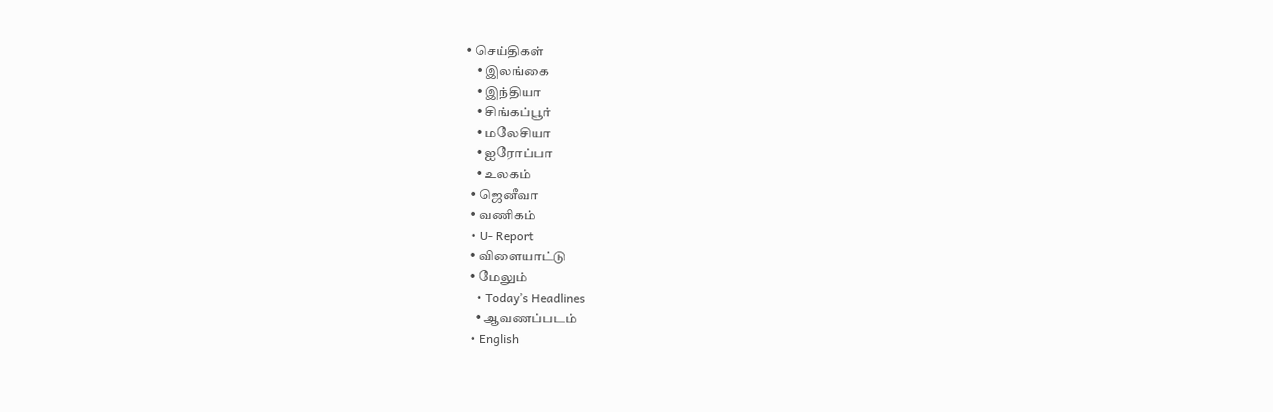• செய்திகள்
    • இலங்கை
    • இந்தியா
    • சிங்கப்பூர்
    • மலேசியா
    • ஐரோப்பா
    • உலகம்
  • ஜெனீவா
  • வணிகம்
  • U- Report
  • விளையாட்டு
  • மேலும்
    • Today’s Headlines
    • ஆவணப்படம்
  • English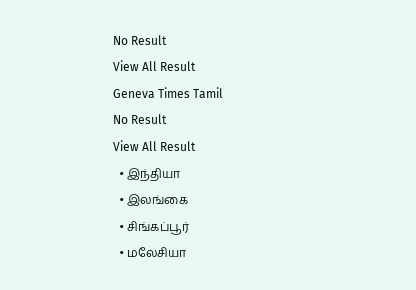No Result
View All Result
Geneva Times Tamil
No Result
View All Result
  • இந்தியா
  • இலங்கை
  • சிங்கப்பூர்
  • மலேசியா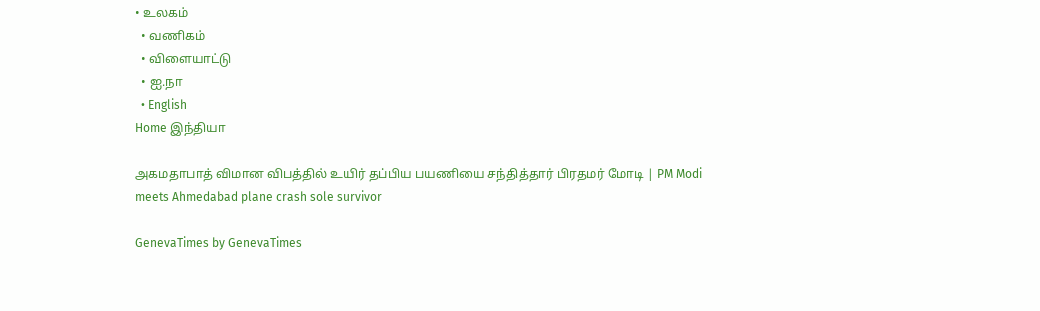• உலகம்
  • வணிகம்
  • விளையாட்டு
  • ஐ.நா
  • English
Home இந்தியா

அகமதாபாத் விமான விபத்தில் உயிர் தப்பிய பயணியை சந்தித்தார் பிரதமர் மோடி | PM Modi meets Ahmedabad plane crash sole survivor

GenevaTimes by GenevaTimes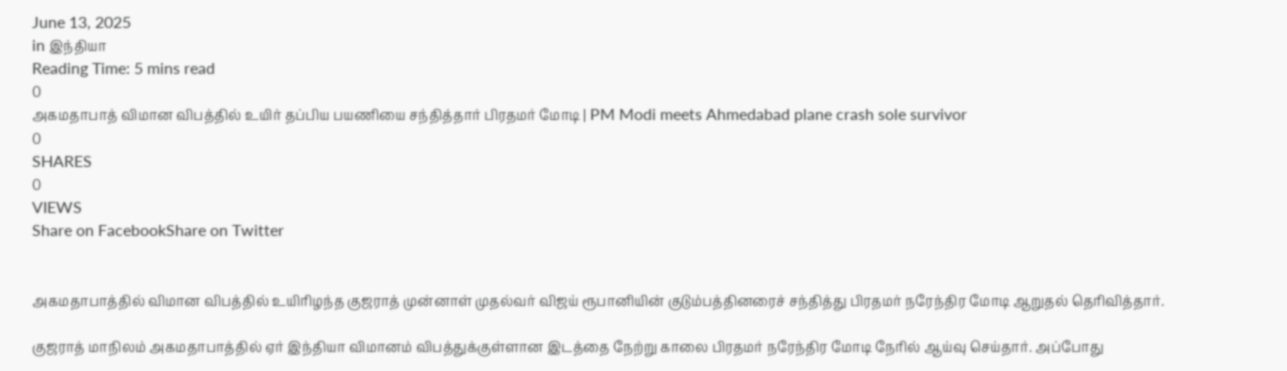June 13, 2025
in இந்தியா
Reading Time: 5 mins read
0
அகமதாபாத் விமான விபத்தில் உயிர் தப்பிய பயணியை சந்தித்தார் பிரதமர் மோடி | PM Modi meets Ahmedabad plane crash sole survivor
0
SHARES
0
VIEWS
Share on FacebookShare on Twitter


அகமதாபாத்தில் விமான விபத்தில் உயிரிழந்த குஜராத் முன்னாள் முதல்வர் விஜய் ரூபானியின் குடும்பத்தினரைச் சந்தித்து பிரதமர் நரேந்திர மோடி ஆறுதல் தெரிவித்தார்.

குஜராத் மாநிலம் அகமதாபாத்தில் ஏர் இந்தியா விமானம் விபத்துக்குள்ளான இடத்தை நேற்று காலை பிரதமர் நரேந்திர மோடி நேரில் ஆய்வு செய்தார். அப்போது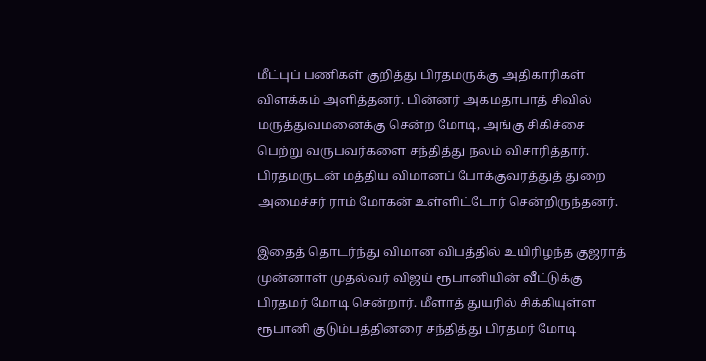மீட்புப் பணிகள் குறித்து பிரதமருக்கு அதிகாரிகள் விளக்கம் அளித்தனர். பின்னர் அகமதாபாத் சிவில் மருத்துவமனைக்கு சென்ற மோடி, அங்கு சிகிச்சை பெற்று வருபவர்களை சந்தித்து நலம் விசாரித்தார். பிரதமருடன் மத்திய விமானப் போக்குவரத்துத் துறை அமைச்சர் ராம் மோகன் உள்ளிட்டோர் சென்றிருந்தனர்.

இதைத் தொடர்ந்து விமான விபத்தில் உயிரிழந்த குஜராத் முன்னாள் முதல்வர் விஜய் ரூபானியின் வீட்டுக்கு பிரதமர் மோடி சென்றார். மீளாத் துயரில் சிக்கியுள்ள ரூபானி குடும்பத்தினரை சந்தித்து பிரதமர் மோடி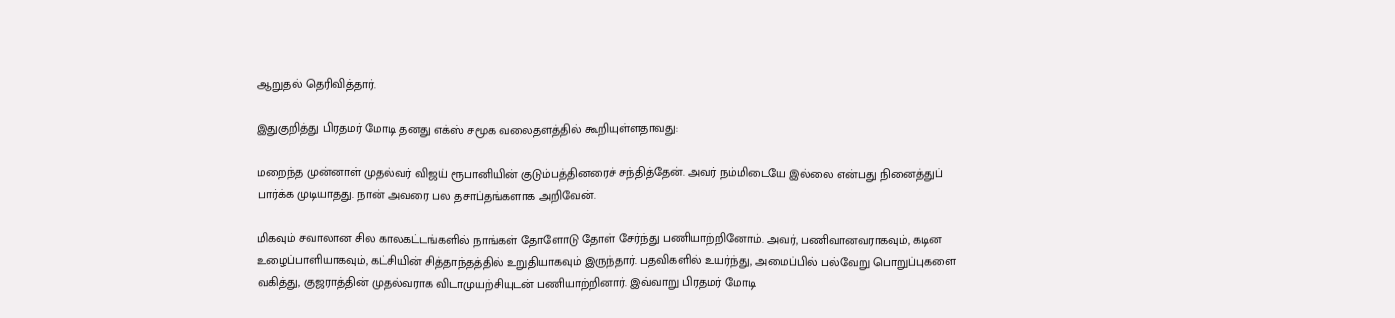ஆறுதல் தெரிவித்தார்.

இதுகுறித்து பிரதமர் மோடி தனது எக்ஸ் சமூக வலைதளத்தில் கூறியுள்ளதாவது:

மறைந்த முன்னாள் முதல்வர் விஜய் ரூபானியின் குடும்பத்தினரைச் சந்தித்தேன். அவர் நம்மிடையே இல்லை என்பது நினைத்துப் பார்க்க முடியாதது. நான் அவரை பல தசாப்தங்களாக அறிவேன்.

மிகவும் சவாலான சில காலகட்டங்களில் நாங்கள் தோளோடு தோள் சேர்ந்து பணியாற்றினோம். அவர், பணிவானவராகவும், கடின உழைப்பாளியாகவும், கட்சியின் சித்தாந்தத்தில் உறுதியாகவும் இருந்தார். பதவிகளில் உயர்ந்து, அமைப்பில் பல்வேறு பொறுப்புகளை வகித்து, குஜராத்தின் முதல்வராக விடாமுயற்சியுடன் பணியாற்றினார். இவ்வாறு பிரதமர் மோடி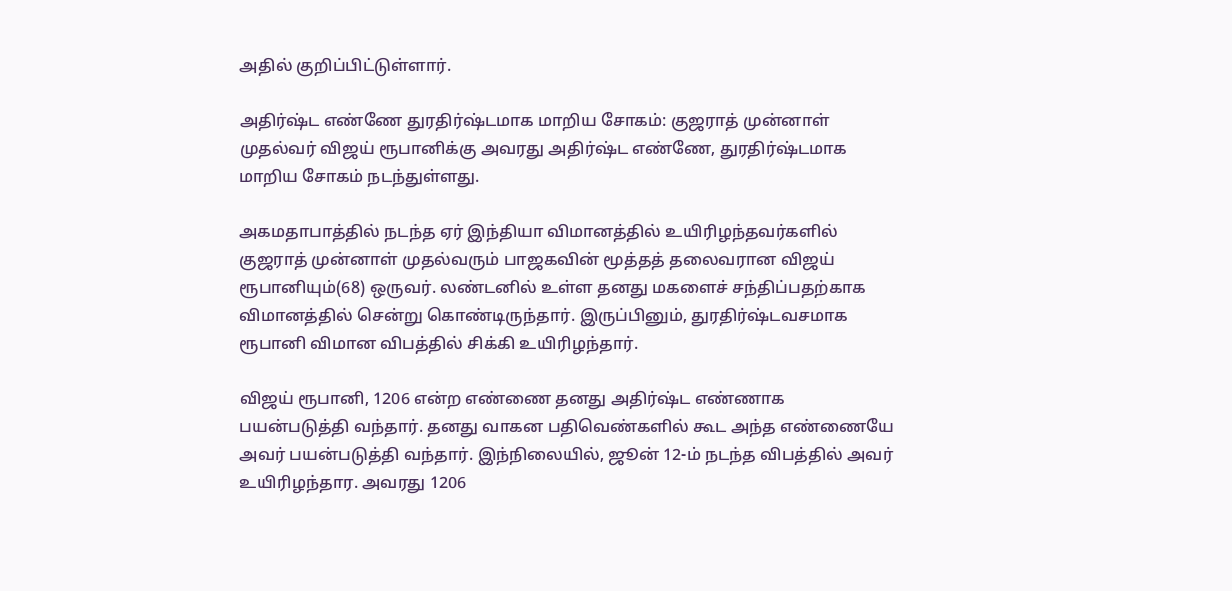அதில் குறிப்பிட்டுள்ளார்.

அதிர்ஷ்ட எண்ணே துரதிர்ஷ்டமாக மாறிய சோகம்: குஜராத் முன்னாள் முதல்வர் விஜய் ரூபானிக்கு அவரது அதிர்ஷ்ட எண்ணே, துரதிர்ஷ்டமாக மாறிய சோகம் நடந்துள்ளது.

அகமதாபாத்தில் நடந்த ஏர் இந்தியா விமானத்தில் உயிரிழந்தவர்களில் குஜராத் முன்னாள் முதல்வரும் பாஜகவின் மூத்தத் தலைவரான விஜய் ரூபானியும்(68) ஒருவர். லண்டனில் உள்ள தனது மகளைச் சந்திப்பதற்காக விமானத்தில் சென்று கொண்டிருந்தார். இருப்பினும், துரதிர்ஷ்டவசமாக ரூபானி விமான விபத்தில் சிக்கி உயிரிழந்தார்.

விஜய் ரூபானி, 1206 என்ற எண்ணை தனது அதிர்ஷ்ட எண்ணாக பயன்படுத்தி வந்தார். தனது வாகன பதிவெண்களில் கூட அந்த எண்ணையே அவர் பயன்படுத்தி வந்தார். இந்நிலையில், ஜூன் 12-ம் நடந்த விபத்தில் அவர் உயிரிழந்தார. அவரது 1206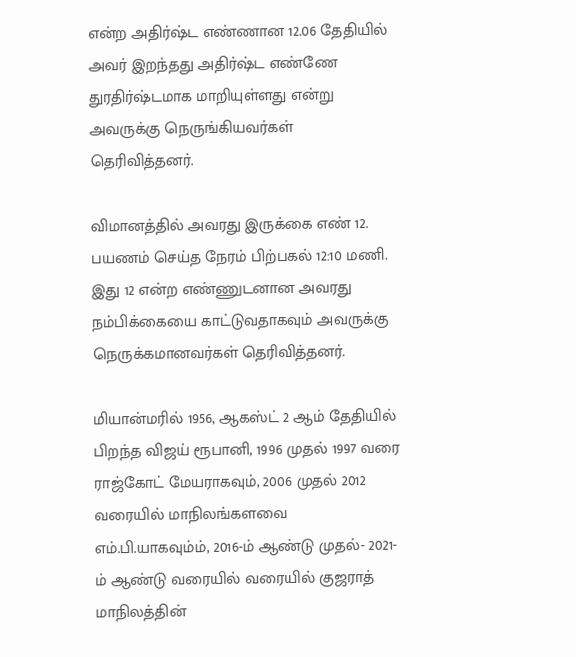என்ற அதிர்ஷ்ட எண்ணான 12.06 தேதியில் அவர் இறந்தது அதிர்ஷ்ட எண்ணே துரதிர்ஷ்டமாக மாறியுள்ளது என்று அவருக்கு நெருங்கியவர்கள் தெரிவித்தனர்.

விமானத்தில் அவரது இருக்கை எண் 12. பயணம் செய்த நேரம் பிற்பகல் 12:10 மணி. இது 12 என்ற எண்ணுடனான அவரது நம்பிக்கையை காட்டுவதாகவும் அவருக்கு நெருக்கமானவர்கள் தெரிவித்தனர்.

மியான்மரில் 1956, ஆகஸ்ட் 2 ஆம் தேதியில் பிறந்த விஜய் ரூபானி, 1996 முதல் 1997 வரை ராஜ்கோட் மேயராகவும், 2006 முதல் 2012 வரையில் மாநிலங்களவை எம்.பி.யாகவும்ம், 2016-ம் ஆண்டு முதல்- 2021-ம் ஆண்டு வரையில் வரையில் குஜராத் மாநிலத்தின்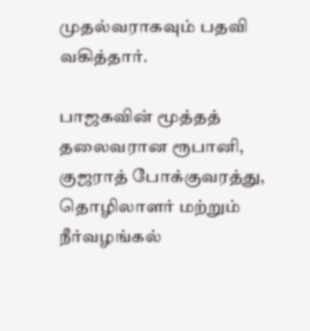முதல்வராகவும் பதவி வகித்தார்.

பாஜகவின் மூத்தத் தலைவரான ரூபானி, குஜராத் போக்குவரத்து, தொழிலாளர் மற்றும் நீர்வழங்கல்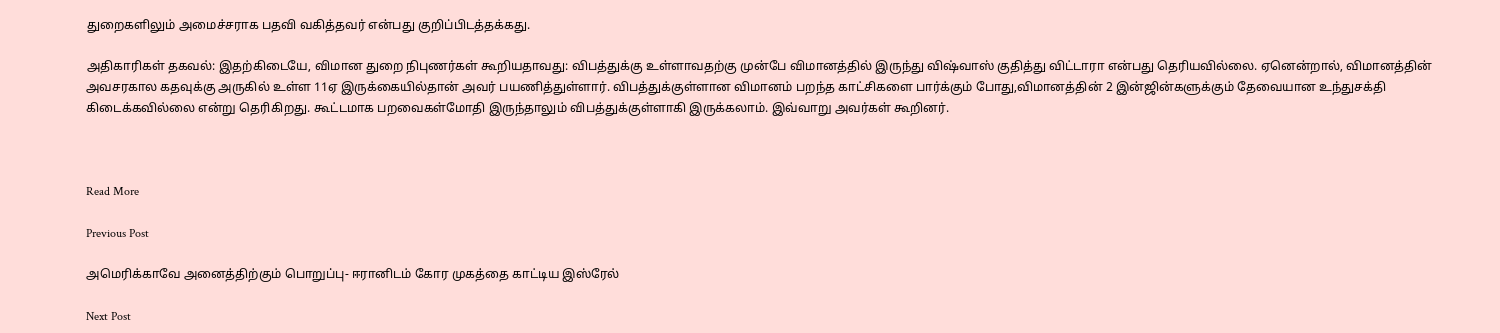துறைகளிலும் அமைச்சராக பதவி வகித்தவர் என்பது குறிப்பிடத்தக்கது.

அதிகாரிகள் தகவல்: இதற்கிடையே, விமான துறை நிபுணர்கள் கூறியதாவது: விபத்துக்கு உள்ளாவதற்கு முன்பே விமானத்தில் இருந்து விஷ்வாஸ் குதித்து விட்டாரா என்பது தெரியவில்லை. ஏனென்றால், விமானத்தின் அவசரகால கதவுக்கு அருகில் உள்ள 11ஏ இருக்கையில்தான் அவர் பயணித்துள்ளார். விபத்துக்குள்ளான விமானம் பறந்த காட்சிகளை பார்க்கும் போது,விமானத்தின் 2 இன்ஜின்களுக்கும் தேவையான உந்துசக்தி கிடைக்கவில்லை என்று தெரிகிறது. கூட்டமாக பறவைகள்மோதி இருந்தாலும் விபத்துக்குள்ளாகி இருக்கலாம். இவ்வாறு அவர்கள் கூறினர்.



Read More

Previous Post

அமெரிக்காவே அனைத்திற்கும் பொறுப்பு- ஈரானிடம் கோர முகத்தை காட்டிய இஸ்ரேல்

Next Post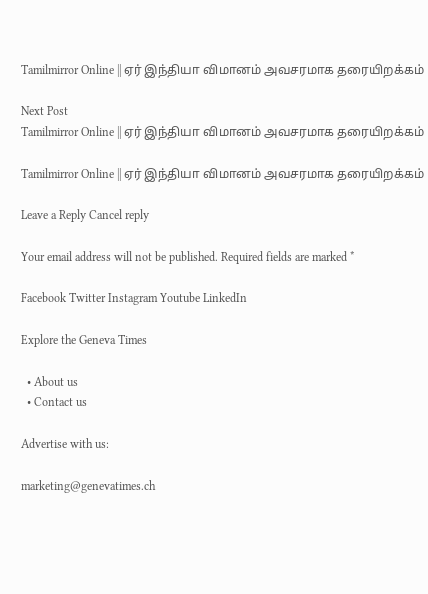Tamilmirror Online || ஏர் இந்தியா விமானம் அவசரமாக தரையிறக்கம்

Next Post
Tamilmirror Online || ஏர் இந்தியா விமானம் அவசரமாக தரையிறக்கம்

Tamilmirror Online || ஏர் இந்தியா விமானம் அவசரமாக தரையிறக்கம்

Leave a Reply Cancel reply

Your email address will not be published. Required fields are marked *

Facebook Twitter Instagram Youtube LinkedIn

Explore the Geneva Times

  • About us
  • Contact us

Advertise with us:

marketing@genevatimes.ch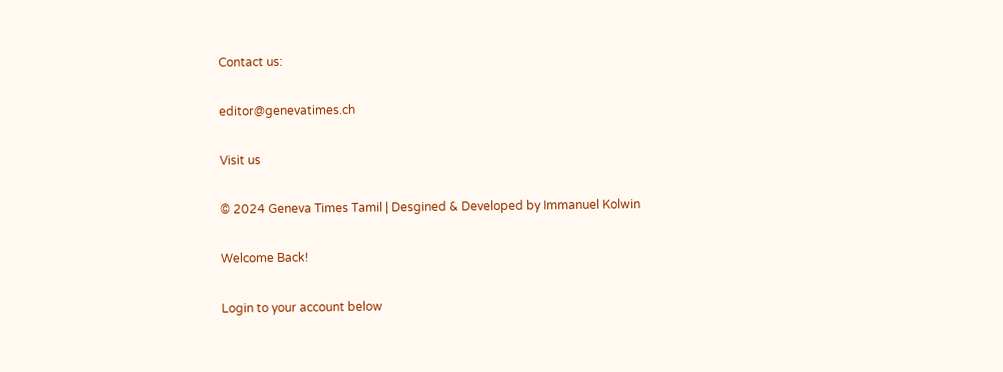Contact us:

editor@genevatimes.ch

Visit us

© 2024 Geneva Times Tamil | Desgined & Developed by Immanuel Kolwin

Welcome Back!

Login to your account below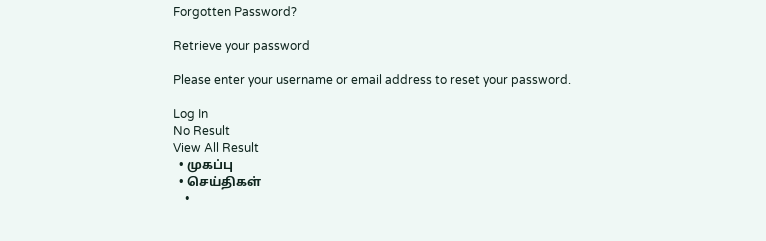Forgotten Password?

Retrieve your password

Please enter your username or email address to reset your password.

Log In
No Result
View All Result
  • முகப்பு
  • செய்திகள்
    •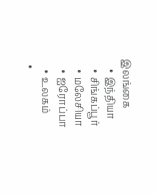இலங்கை
    • இந்தியா
    • சிங்கப்பூர்
    • மலேசியா
    • ஐரோப்பா
    • உலகம்
  •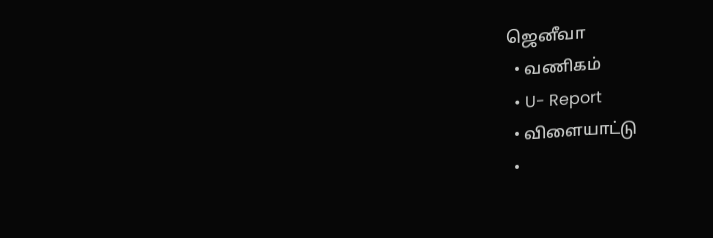ஜெனீவா
  • வணிகம்
  • U- Report
  • விளையாட்டு
  •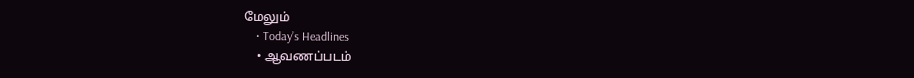மேலும்
    • Today’s Headlines
    • ஆவணப்படம்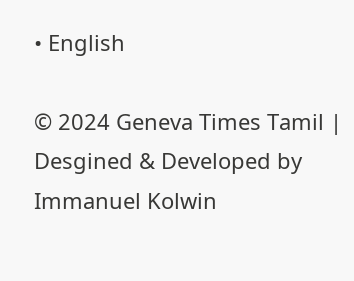• English

© 2024 Geneva Times Tamil | Desgined & Developed by Immanuel Kolwin